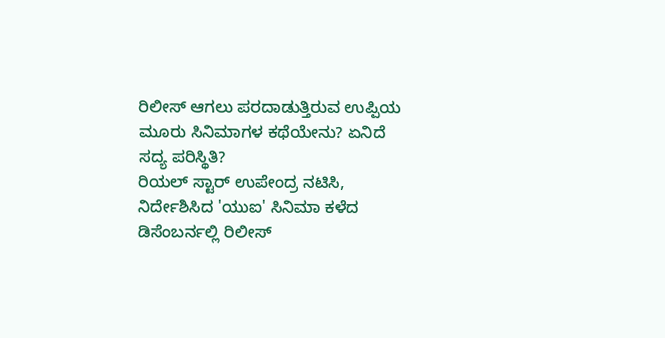ರಿಲೀಸ್ ಆಗಲು ಪರದಾಡುತ್ತಿರುವ ಉಪ್ಪಿಯ ಮೂರು ಸಿನಿಮಾಗಳ ಕಥೆಯೇನು? ಏನಿದೆ ಸದ್ಯ ಪರಿಸ್ಥಿತಿ?
ರಿಯಲ್ ಸ್ಟಾರ್ ಉಪೇಂದ್ರ ನಟಿಸಿ, ನಿರ್ದೇಶಿಸಿದ 'ಯುಐ' ಸಿನಿಮಾ ಕಳೆದ ಡಿಸೆಂಬರ್ನಲ್ಲಿ ರಿಲೀಸ್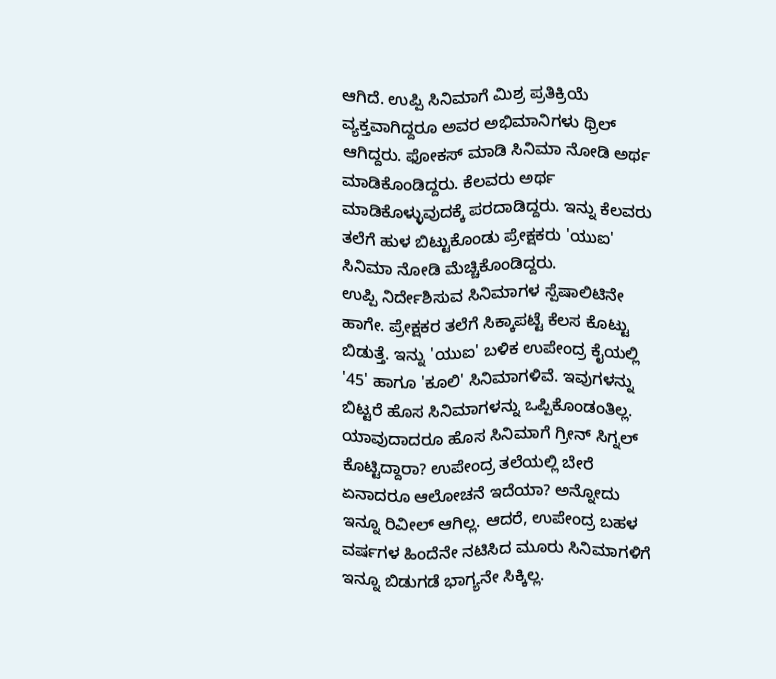ಆಗಿದೆ. ಉಪ್ಪಿ ಸಿನಿಮಾಗೆ ಮಿಶ್ರ ಪ್ರತಿಕ್ರಿಯೆ ವ್ಯಕ್ತವಾಗಿದ್ದರೂ ಅವರ ಅಭಿಮಾನಿಗಳು ಥ್ರಿಲ್ ಆಗಿದ್ದರು. ಫೋಕಸ್ ಮಾಡಿ ಸಿನಿಮಾ ನೋಡಿ ಅರ್ಥ ಮಾಡಿಕೊಂಡಿದ್ದರು. ಕೆಲವರು ಅರ್ಥ ಮಾಡಿಕೊಳ್ಳುವುದಕ್ಕೆ ಪರದಾಡಿದ್ದರು. ಇನ್ನು ಕೆಲವರು ತಲೆಗೆ ಹುಳ ಬಿಟ್ಟುಕೊಂಡು ಪ್ರೇಕ್ಷಕರು 'ಯುಐ' ಸಿನಿಮಾ ನೋಡಿ ಮೆಚ್ಚಿಕೊಂಡಿದ್ದರು.
ಉಪ್ಪಿ ನಿರ್ದೇಶಿಸುವ ಸಿನಿಮಾಗಳ ಸ್ಪೆಷಾಲಿಟಿನೇ ಹಾಗೇ. ಪ್ರೇಕ್ಷಕರ ತಲೆಗೆ ಸಿಕ್ಕಾಪಟ್ಟೆ ಕೆಲಸ ಕೊಟ್ಟು ಬಿಡುತ್ತೆ. ಇನ್ನು 'ಯುಐ' ಬಳಿಕ ಉಪೇಂದ್ರ ಕೈಯಲ್ಲಿ '45' ಹಾಗೂ 'ಕೂಲಿ' ಸಿನಿಮಾಗಳಿವೆ. ಇವುಗಳನ್ನು ಬಿಟ್ಟರೆ ಹೊಸ ಸಿನಿಮಾಗಳನ್ನು ಒಪ್ಪಿಕೊಂಡಂತಿಲ್ಲ. ಯಾವುದಾದರೂ ಹೊಸ ಸಿನಿಮಾಗೆ ಗ್ರೀನ್ ಸಿಗ್ನಲ್ ಕೊಟ್ಟಿದ್ದಾರಾ? ಉಪೇಂದ್ರ ತಲೆಯಲ್ಲಿ ಬೇರೆ ಏನಾದರೂ ಆಲೋಚನೆ ಇದೆಯಾ? ಅನ್ನೋದು ಇನ್ನೂ ರಿವೀಲ್ ಆಗಿಲ್ಲ. ಆದರೆ, ಉಪೇಂದ್ರ ಬಹಳ ವರ್ಷಗಳ ಹಿಂದೆನೇ ನಟಿಸಿದ ಮೂರು ಸಿನಿಮಾಗಳಿಗೆ ಇನ್ನೂ ಬಿಡುಗಡೆ ಭಾಗ್ಯನೇ ಸಿಕ್ಕಿಲ್ಲ.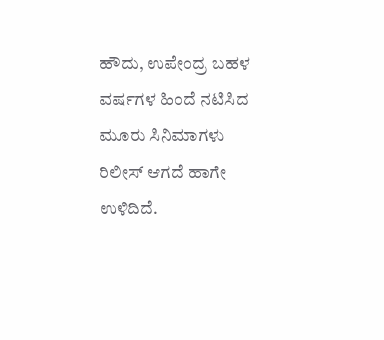ಹೌದು, ಉಪೇಂದ್ರ ಬಹಳ ವರ್ಷಗಳ ಹಿಂದೆ ನಟಿಸಿದ ಮೂರು ಸಿನಿಮಾಗಳು ರಿಲೀಸ್ ಆಗದೆ ಹಾಗೇ ಉಳಿದಿದೆ.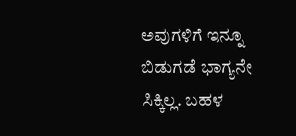ಅವುಗಳಿಗೆ ಇನ್ನೂ ಬಿಡುಗಡೆ ಭಾಗ್ಯನೇ ಸಿಕ್ಕಿಲ್ಲ. ಬಹಳ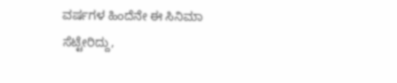ವರ್ಷಗಳ ಹಿಂದೆನೇ ಈ ಸಿನಿಮಾ ಸೆಟ್ಟೇರಿದ್ದು,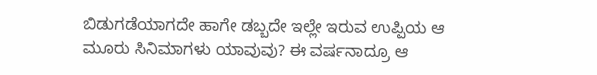ಬಿಡುಗಡೆಯಾಗದೇ ಹಾಗೇ ಡಬ್ಬದೇ ಇಲ್ಲೇ ಇರುವ ಉಪ್ಪಿಯ ಆ ಮೂರು ಸಿನಿಮಾಗಳು ಯಾವುವು? ಈ ವರ್ಷನಾದ್ರೂ ಆ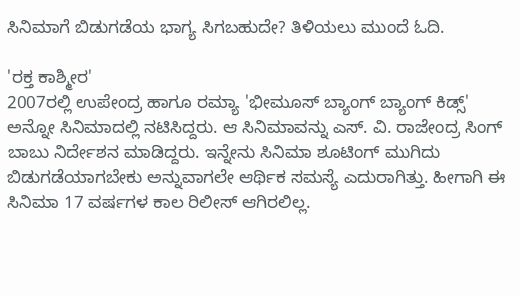ಸಿನಿಮಾಗೆ ಬಿಡುಗಡೆಯ ಭಾಗ್ಯ ಸಿಗಬಹುದೇ? ತಿಳಿಯಲು ಮುಂದೆ ಓದಿ.

'ರಕ್ತ ಕಾಶ್ಮೀರ'
2007ರಲ್ಲಿ ಉಪೇಂದ್ರ ಹಾಗೂ ರಮ್ಯಾ 'ಭೀಮೂಸ್ ಬ್ಯಾಂಗ್ ಬ್ಯಾಂಗ್ ಕಿಡ್ಸ್' ಅನ್ನೋ ಸಿನಿಮಾದಲ್ಲಿ ನಟಿಸಿದ್ದರು. ಆ ಸಿನಿಮಾವನ್ನು ಎಸ್. ವಿ. ರಾಜೇಂದ್ರ ಸಿಂಗ್ ಬಾಬು ನಿರ್ದೇಶನ ಮಾಡಿದ್ದರು. ಇನ್ನೇನು ಸಿನಿಮಾ ಶೂಟಿಂಗ್ ಮುಗಿದು ಬಿಡುಗಡೆಯಾಗಬೇಕು ಅನ್ನುವಾಗಲೇ ಆರ್ಥಿಕ ಸಮಸ್ಯೆ ಎದುರಾಗಿತ್ತು. ಹೀಗಾಗಿ ಈ ಸಿನಿಮಾ 17 ವರ್ಷಗಳ ಕಾಲ ರಿಲೀಸ್ ಆಗಿರಲಿಲ್ಲ.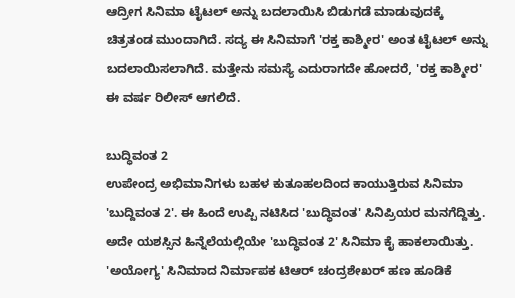ಆದ್ರೀಗ ಸಿನಿಮಾ ಟೈಟಲ್ ಅನ್ನು ಬದಲಾಯಿಸಿ ಬಿಡುಗಡೆ ಮಾಡುವುದಕ್ಕೆ ಚಿತ್ರತಂಡ ಮುಂದಾಗಿದೆ. ಸದ್ಯ ಈ ಸಿನಿಮಾಗೆ 'ರಕ್ತ ಕಾಶ್ಮೀರ' ಅಂತ ಟೈಟಲ್ ಅನ್ನು ಬದಲಾಯಿಸಲಾಗಿದೆ. ಮತ್ತೇನು ಸಮಸ್ಯೆ ಎದುರಾಗದೇ ಹೋದರೆ, 'ರಕ್ತ ಕಾಶ್ಮೀರ' ಈ ವರ್ಷ ರಿಲೀಸ್ ಆಗಲಿದೆ.

ಬುದ್ಧಿವಂತ 2
ಉಪೇಂದ್ರ ಅಭಿಮಾನಿಗಳು ಬಹಳ ಕುತೂಹಲದಿಂದ ಕಾಯುತ್ತಿರುವ ಸಿನಿಮಾ 'ಬುದ್ದಿವಂತ 2'. ಈ ಹಿಂದೆ ಉಪ್ಪಿ ನಟಿಸಿದ 'ಬುದ್ಧಿವಂತ' ಸಿನಿಪ್ರಿಯರ ಮನಗೆದ್ದಿತ್ತು. ಅದೇ ಯಶಸ್ಸಿನ ಹಿನ್ನೆಲೆಯಲ್ಲಿಯೇ 'ಬುದ್ಧಿವಂತ 2' ಸಿನಿಮಾ ಕೈ ಹಾಕಲಾಯಿತ್ತು. 'ಅಯೋಗ್ಯ' ಸಿನಿಮಾದ ನಿರ್ಮಾಪಕ ಟಿಆರ್ ಚಂದ್ರಶೇಖರ್ ಹಣ ಹೂಡಿಕೆ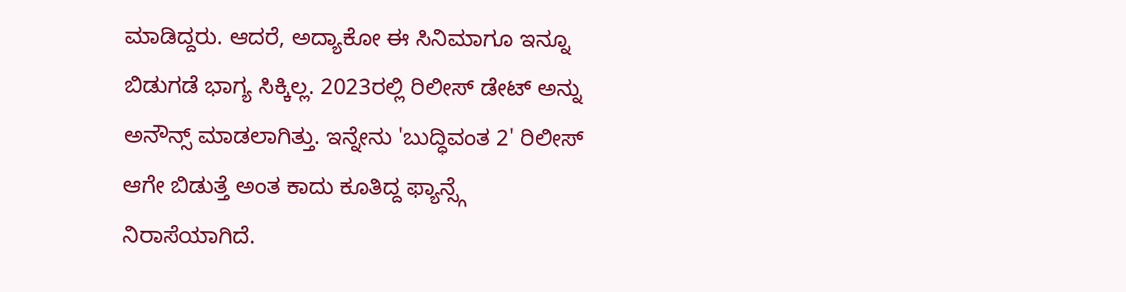ಮಾಡಿದ್ದರು. ಆದರೆ, ಅದ್ಯಾಕೋ ಈ ಸಿನಿಮಾಗೂ ಇನ್ನೂ ಬಿಡುಗಡೆ ಭಾಗ್ಯ ಸಿಕ್ಕಿಲ್ಲ. 2023ರಲ್ಲಿ ರಿಲೀಸ್ ಡೇಟ್ ಅನ್ನು ಅನೌನ್ಸ್ ಮಾಡಲಾಗಿತ್ತು. ಇನ್ನೇನು 'ಬುದ್ಧಿವಂತ 2' ರಿಲೀಸ್ ಆಗೇ ಬಿಡುತ್ತೆ ಅಂತ ಕಾದು ಕೂತಿದ್ದ ಫ್ಯಾನ್ಸ್ಗೆ ನಿರಾಸೆಯಾಗಿದೆ.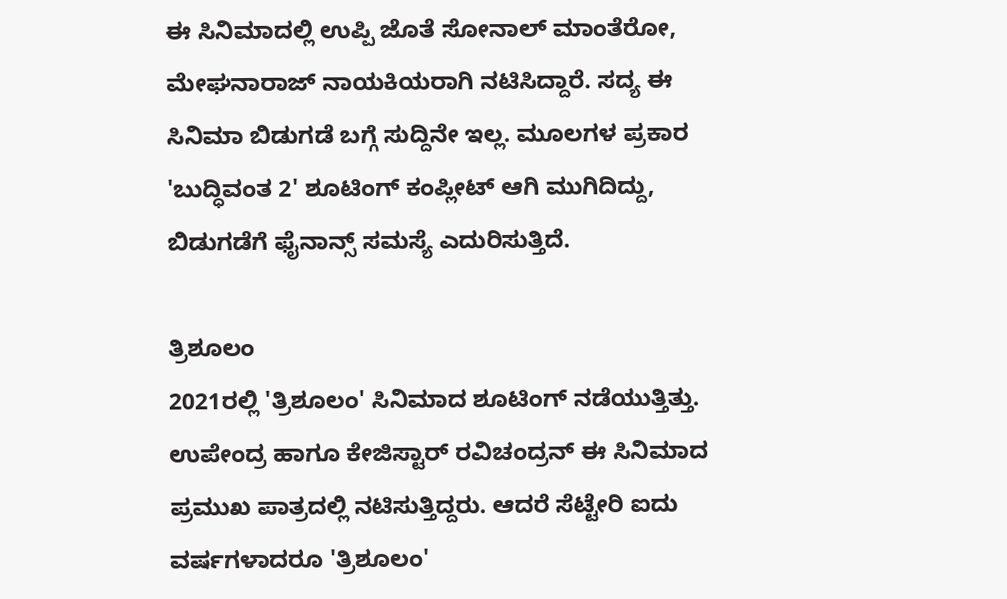ಈ ಸಿನಿಮಾದಲ್ಲಿ ಉಪ್ಪಿ ಜೊತೆ ಸೋನಾಲ್ ಮಾಂತೆರೋ, ಮೇಘನಾರಾಜ್ ನಾಯಕಿಯರಾಗಿ ನಟಿಸಿದ್ದಾರೆ. ಸದ್ಯ ಈ ಸಿನಿಮಾ ಬಿಡುಗಡೆ ಬಗ್ಗೆ ಸುದ್ದಿನೇ ಇಲ್ಲ. ಮೂಲಗಳ ಪ್ರಕಾರ 'ಬುದ್ಧಿವಂತ 2' ಶೂಟಿಂಗ್ ಕಂಪ್ಲೀಟ್ ಆಗಿ ಮುಗಿದಿದ್ದು, ಬಿಡುಗಡೆಗೆ ಫೈನಾನ್ಸ್ ಸಮಸ್ಯೆ ಎದುರಿಸುತ್ತಿದೆ.

ತ್ರಿಶೂಲಂ
2021ರಲ್ಲಿ 'ತ್ರಿಶೂಲಂ' ಸಿನಿಮಾದ ಶೂಟಿಂಗ್ ನಡೆಯುತ್ತಿತ್ತು. ಉಪೇಂದ್ರ ಹಾಗೂ ಕೇಜಿಸ್ಟಾರ್ ರವಿಚಂದ್ರನ್ ಈ ಸಿನಿಮಾದ ಪ್ರಮುಖ ಪಾತ್ರದಲ್ಲಿ ನಟಿಸುತ್ತಿದ್ದರು. ಆದರೆ ಸೆಟ್ಟೇರಿ ಐದು ವರ್ಷಗಳಾದರೂ 'ತ್ರಿಶೂಲಂ'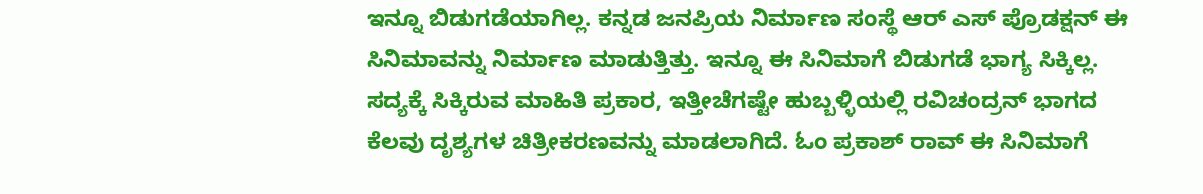ಇನ್ನೂ ಬಿಡುಗಡೆಯಾಗಿಲ್ಲ. ಕನ್ನಡ ಜನಪ್ರಿಯ ನಿರ್ಮಾಣ ಸಂಸ್ಥೆ ಆರ್ ಎಸ್ ಪ್ರೊಡಕ್ಷನ್ ಈ ಸಿನಿಮಾವನ್ನು ನಿರ್ಮಾಣ ಮಾಡುತ್ತಿತ್ತು. ಇನ್ನೂ ಈ ಸಿನಿಮಾಗೆ ಬಿಡುಗಡೆ ಭಾಗ್ಯ ಸಿಕ್ಕಿಲ್ಲ. ಸದ್ಯಕ್ಕೆ ಸಿಕ್ಕಿರುವ ಮಾಹಿತಿ ಪ್ರಕಾರ, ಇತ್ತೀಚೆಗಷ್ಟೇ ಹುಬ್ಬಳ್ಳಿಯಲ್ಲಿ ರವಿಚಂದ್ರನ್ ಭಾಗದ ಕೆಲವು ದೃಶ್ಯಗಳ ಚಿತ್ರೀಕರಣವನ್ನು ಮಾಡಲಾಗಿದೆ. ಓಂ ಪ್ರಕಾಶ್ ರಾವ್ ಈ ಸಿನಿಮಾಗೆ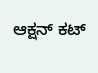ಆಕ್ಷನ್ ಕಟ್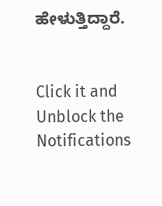ಹೇಳುತ್ತಿದ್ದಾರೆ.


Click it and Unblock the Notifications